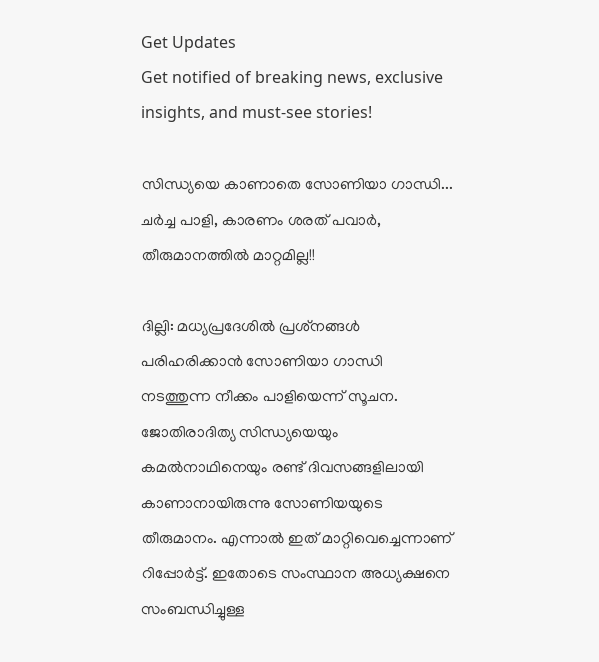Get Updates
Get notified of breaking news, exclusive insights, and must-see stories!

സിന്ധ്യയെ കാണാതെ സോണിയാ ഗാന്ധി... ചര്‍ച്ച പാളി, കാരണം ശരത് പവാര്‍, തീരുമാനത്തില്‍ മാറ്റമില്ല!!

ദില്ലി: മധ്യപ്രദേശില്‍ പ്രശ്‌നങ്ങള്‍ പരിഹരിക്കാന്‍ സോണിയാ ഗാന്ധി നടത്തുന്ന നീക്കം പാളിയെന്ന് സൂചന. ജോതിരാദിത്യ സിന്ധ്യയെയും കമല്‍നാഥിനെയും രണ്ട് ദിവസങ്ങളിലായി കാണാനായിരുന്നു സോണിയയുടെ തീരുമാനം. എന്നാല്‍ ഇത് മാറ്റിവെച്ചെന്നാണ് റിപ്പോര്‍ട്ട്. ഇതോടെ സംസ്ഥാന അധ്യക്ഷനെ സംബന്ധിച്ചുള്ള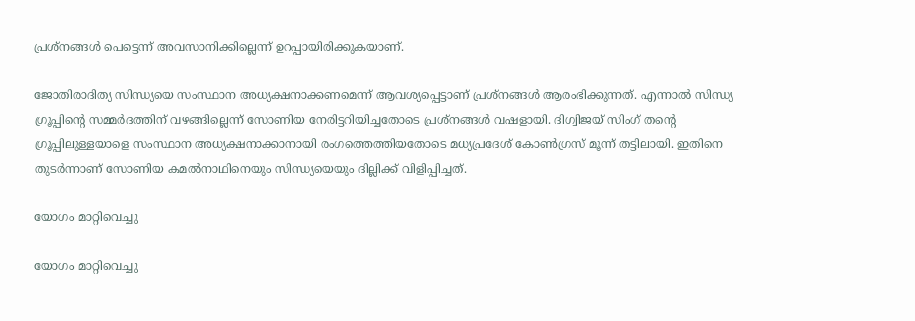പ്രശ്‌നങ്ങള്‍ പെട്ടെന്ന് അവസാനിക്കില്ലെന്ന് ഉറപ്പായിരിക്കുകയാണ്.

ജോതിരാദിത്യ സിന്ധ്യയെ സംസ്ഥാന അധ്യക്ഷനാക്കണമെന്ന് ആവശ്യപ്പെട്ടാണ് പ്രശ്‌നങ്ങള്‍ ആരംഭിക്കുന്നത്. എന്നാല്‍ സിന്ധ്യ ഗ്രൂപ്പിന്റെ സമ്മര്‍ദത്തിന് വഴങ്ങില്ലെന്ന് സോണിയ നേരിട്ടറിയിച്ചതോടെ പ്രശ്‌നങ്ങള്‍ വഷളായി. ദിഗ്വിജയ് സിംഗ് തന്റെ ഗ്രൂപ്പിലുള്ളയാളെ സംസ്ഥാന അധ്യക്ഷനാക്കാനായി രംഗത്തെത്തിയതോടെ മധ്യപ്രദേശ് കോണ്‍ഗ്രസ് മൂന്ന് തട്ടിലായി. ഇതിനെ തുടര്‍ന്നാണ് സോണിയ കമല്‍നാഥിനെയും സിന്ധ്യയെയും ദില്ലിക്ക് വിളിപ്പിച്ചത്.

യോഗം മാറ്റിവെച്ചു

യോഗം മാറ്റിവെച്ചു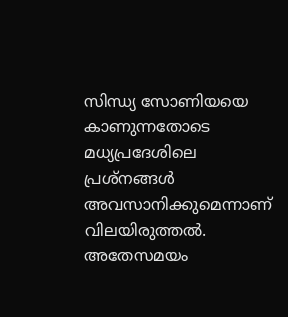സിന്ധ്യ സോണിയയെ കാണുന്നതോടെ മധ്യപ്രദേശിലെ പ്രശ്‌നങ്ങള്‍ അവസാനിക്കുമെന്നാണ് വിലയിരുത്തല്‍. അതേസമയം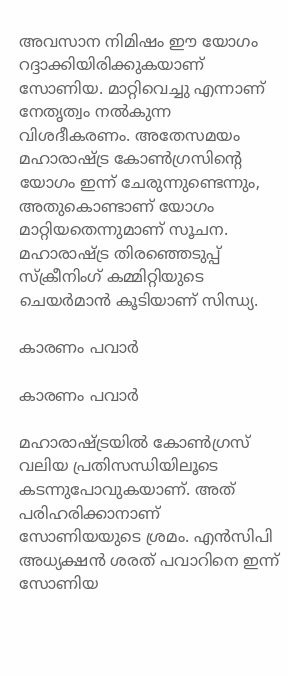അവസാന നിമിഷം ഈ യോഗം റദ്ദാക്കിയിരിക്കുകയാണ് സോണിയ. മാറ്റിവെച്ചു എന്നാണ് നേതൃത്വം നല്‍കുന്ന വിശദീകരണം. അതേസമയം മഹാരാഷ്ട്ര കോണ്‍ഗ്രസിന്റെ യോഗം ഇന്ന് ചേരുന്നുണ്ടെന്നും, അതുകൊണ്ടാണ് യോഗം മാറ്റിയതെന്നുമാണ് സൂചന. മഹാരാഷ്ട്ര തിരഞ്ഞെടുപ്പ് സ്‌ക്രീനിംഗ് കമ്മിറ്റിയുടെ ചെയര്‍മാന്‍ കൂടിയാണ് സിന്ധ്യ.

കാരണം പവാര്‍

കാരണം പവാര്‍

മഹാരാഷ്ട്രയില്‍ കോണ്‍ഗ്രസ് വലിയ പ്രതിസന്ധിയിലൂടെ കടന്നുപോവുകയാണ്. അത് പരിഹരിക്കാനാണ് സോണിയയുടെ ശ്രമം. എന്‍സിപി അധ്യക്ഷന്‍ ശരത് പവാറിനെ ഇന്ന് സോണിയ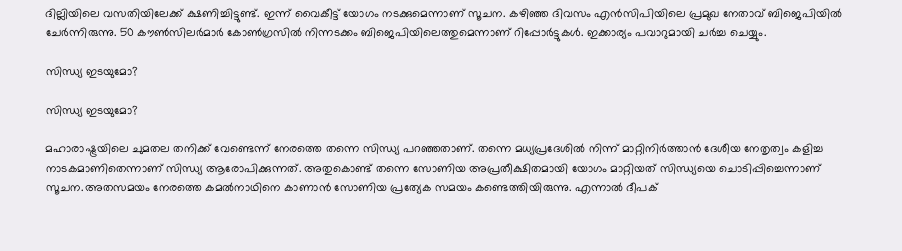ദില്ലിയിലെ വസതിയിലേക്ക് ക്ഷണിച്ചിട്ടുണ്ട്. ഇന്ന് വൈകീട്ട് യോഗം നടക്കുമെന്നാണ് സൂചന. കഴിഞ്ഞ ദിവസം എന്‍സിപിയിലെ പ്രമുഖ നേതാവ് ബിജെപിയില്‍ ചേര്‍ന്നിരുന്നു. 50 കൗണ്‍സിലര്‍മാര്‍ കോണ്‍ഗ്രസില്‍ നിന്നടക്കം ബിജെപിയിലെത്തുമെന്നാണ് റിപ്പോര്‍ട്ടുകള്‍. ഇക്കാര്യം പവാറുമായി ചര്‍ച്ച ചെയ്യും.

സിന്ധ്യ ഇടയുമോ?

സിന്ധ്യ ഇടയുമോ?

മഹാരാഷ്ട്രയിലെ ചുമതല തനിക്ക് വേണ്ടെന്ന് നേരത്തെ തന്നെ സിന്ധ്യ പറഞ്ഞതാണ്. തന്നെ മധ്യപ്രദേശില്‍ നിന്ന് മാറ്റിനിര്‍ത്താന്‍ ദേശീയ നേതൃത്വം കളിച്ച നാടകമാണിതെന്നാണ് സിന്ധ്യ ആരോപിക്കുന്നത്. അതുകൊണ്ട് തന്നെ സോണിയ അപ്രതീക്ഷിതമായി യോഗം മാറ്റിയത് സിന്ധ്യയെ ചൊടിപ്പിച്ചെന്നാണ് സൂചന.അതസമയം നേരത്തെ കമല്‍നാഥിനെ കാണാന്‍ സോണിയ പ്രത്യേക സമയം കണ്ടെത്തിയിരുന്നു. എന്നാല്‍ ദീപക്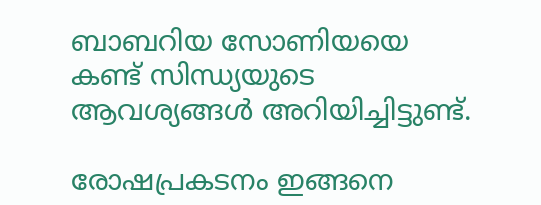ബാബറിയ സോണിയയെ കണ്ട് സിന്ധ്യയുടെ ആവശ്യങ്ങള്‍ അറിയിച്ചിട്ടുണ്ട്.

രോഷപ്രകടനം ഇങ്ങനെ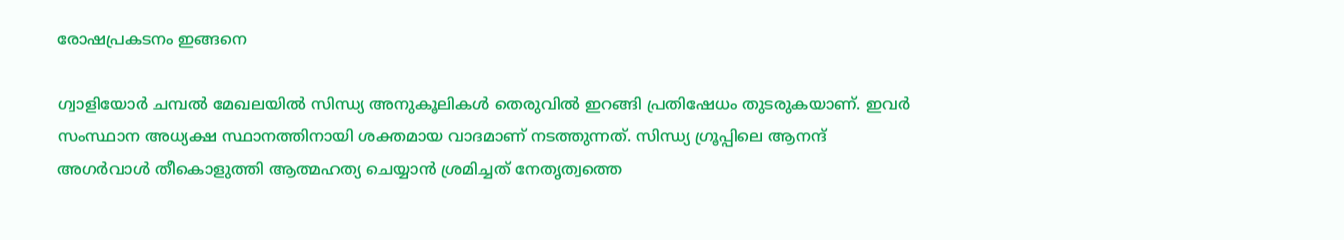രോഷപ്രകടനം ഇങ്ങനെ

ഗ്വാളിയോര്‍ ചമ്പല്‍ മേഖലയില്‍ സിന്ധ്യ അനുകൂലികള്‍ തെരുവില്‍ ഇറങ്ങി പ്രതിഷേധം തുടരുകയാണ്. ഇവര്‍ സംസ്ഥാന അധ്യക്ഷ സ്ഥാനത്തിനായി ശക്തമായ വാദമാണ് നടത്തുന്നത്. സിന്ധ്യ ഗ്രൂപ്പിലെ ആനന്ദ് അഗര്‍വാള്‍ തീകൊളുത്തി ആത്മഹത്യ ചെയ്യാന്‍ ശ്രമിച്ചത് നേതൃത്വത്തെ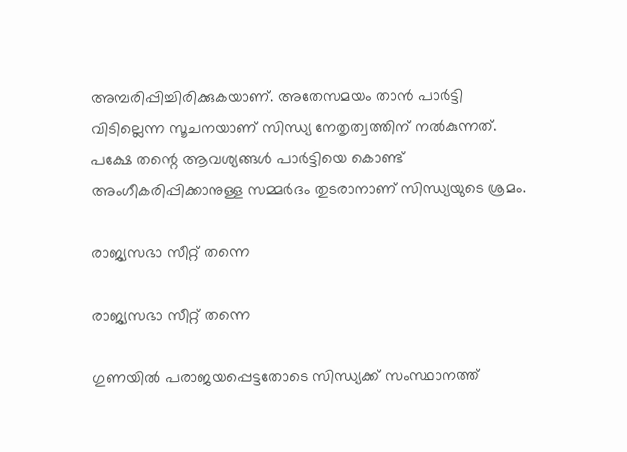അമ്പരിപ്പിച്ചിരിക്കുകയാണ്. അതേസമയം താന്‍ പാര്‍ട്ടി വിടില്ലെന്ന സൂചനയാണ് സിന്ധ്യ നേതൃത്വത്തിന് നല്‍കുന്നത്. പക്ഷേ തന്റെ ആവശ്യങ്ങള്‍ പാര്‍ട്ടിയെ കൊണ്ട് അംഗീകരിപ്പിക്കാനുള്ള സമ്മര്‍ദം തുടരാനാണ് സിന്ധ്യയുടെ ശ്രമം.

രാജ്യസഭാ സീറ്റ് തന്നെ

രാജ്യസഭാ സീറ്റ് തന്നെ

ഗുണയില്‍ പരാജയപ്പെട്ടതോടെ സിന്ധ്യക്ക് സംസ്ഥാനത്ത്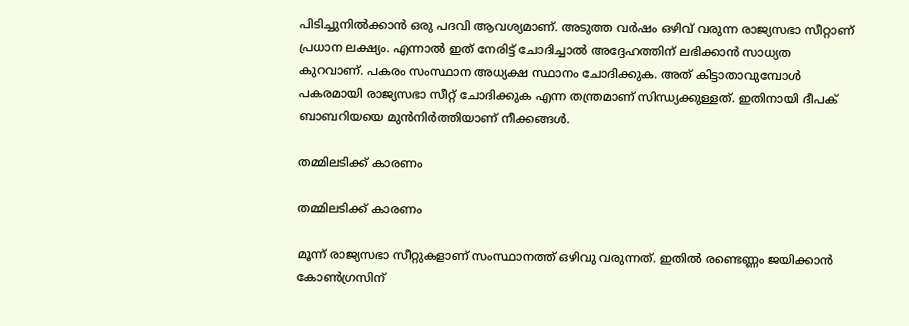പിടിച്ചുനില്‍ക്കാന്‍ ഒരു പദവി ആവശ്യമാണ്. അടുത്ത വര്‍ഷം ഒഴിവ് വരുന്ന രാജ്യസഭാ സീറ്റാണ് പ്രധാന ലക്ഷ്യം. എന്നാല്‍ ഇത് നേരിട്ട് ചോദിച്ചാല്‍ അദ്ദേഹത്തിന് ലഭിക്കാന്‍ സാധ്യത കുറവാണ്. പകരം സംസ്ഥാന അധ്യക്ഷ സ്ഥാനം ചോദിക്കുക. അത് കിട്ടാതാവുമ്പോള്‍ പകരമായി രാജ്യസഭാ സീറ്റ് ചോദിക്കുക എന്ന തന്ത്രമാണ് സിന്ധ്യക്കുള്ളത്. ഇതിനായി ദീപക് ബാബറിയയെ മുന്‍നിര്‍ത്തിയാണ് നീക്കങ്ങള്‍.

തമ്മിലടിക്ക് കാരണം

തമ്മിലടിക്ക് കാരണം

മൂന്ന് രാജ്യസഭാ സീറ്റുകളാണ് സംസ്ഥാനത്ത് ഒഴിവു വരുന്നത്. ഇതില്‍ രണ്ടെണ്ണം ജയിക്കാന്‍ കോണ്‍ഗ്രസിന്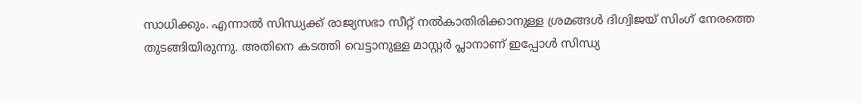സാധിക്കും. എന്നാല്‍ സിന്ധ്യക്ക് രാജ്യസഭാ സീറ്റ് നല്‍കാതിരിക്കാനുള്ള ശ്രമങ്ങള്‍ ദിഗ്വിജയ് സിംഗ് നേരത്തെ തുടങ്ങിയിരുന്നു. അതിനെ കടത്തി വെട്ടാനുള്ള മാസ്റ്റര്‍ പ്ലാനാണ് ഇപ്പോള്‍ സിന്ധ്യ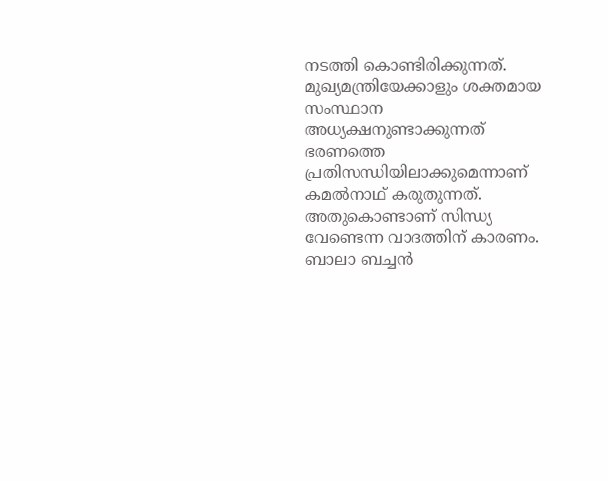നടത്തി കൊണ്ടിരിക്കുന്നത്. മുഖ്യമന്ത്രിയേക്കാളും ശക്തമായ സംസ്ഥാന അധ്യക്ഷനുണ്ടാക്കുന്നത് ഭരണത്തെ പ്രതിസന്ധിയിലാക്കുമെന്നാണ് കമല്‍നാഥ് കരുതുന്നത്. അതുകൊണ്ടാണ് സിന്ധ്യ വേണ്ടെന്ന വാദത്തിന് കാരണം. ബാലാ ബച്ചന്‍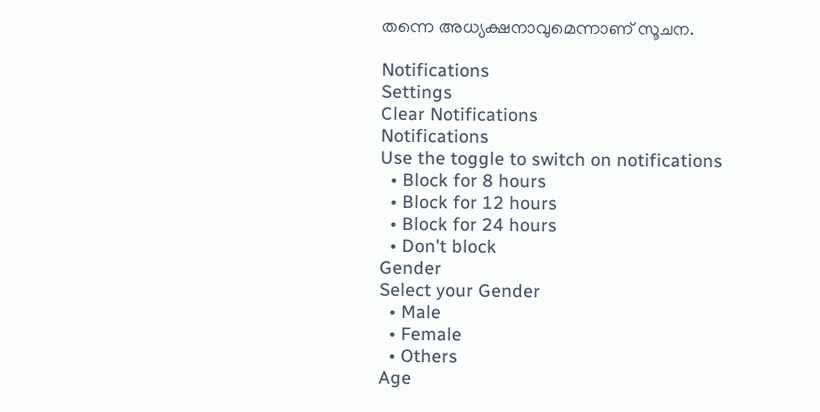തന്നെ അധ്യക്ഷനാവുമെന്നാണ് സൂചന.

Notifications
Settings
Clear Notifications
Notifications
Use the toggle to switch on notifications
  • Block for 8 hours
  • Block for 12 hours
  • Block for 24 hours
  • Don't block
Gender
Select your Gender
  • Male
  • Female
  • Others
Age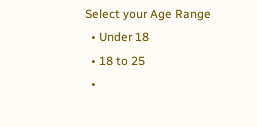Select your Age Range
  • Under 18
  • 18 to 25
  •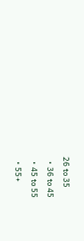26 to 35
  • 36 to 45
  • 45 to 55
  • 55+